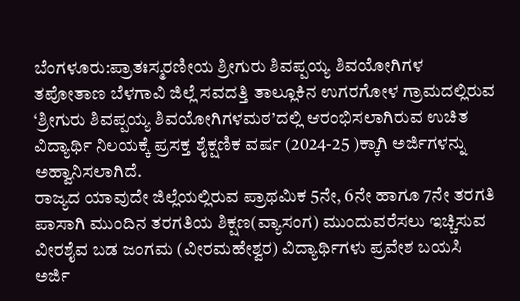ಬೆಂಗಳೂರು:ಪ್ರಾತಃಸ್ಮರಣೀಯ ಶ್ರೀಗುರು ಶಿವಪ್ಪಯ್ಯ ಶಿವಯೋಗಿಗಳ ತಪೋತಾಣ ಬೆಳಗಾವಿ ಜಿಲ್ಲೆ ಸವದತ್ತಿ ತಾಲ್ಲೂಕಿನ ಉಗರಗೋಳ ಗ್ರಾಮದಲ್ಲಿರುವ ‘ಶ್ರೀಗುರು ಶಿವಪ್ಪಯ್ಯ ಶಿವಯೋಗಿಗಳಮಠ’ದಲ್ಲಿ ಆರಂಭಿಸಲಾಗಿರುವ ಉಚಿತ ವಿದ್ಯಾರ್ಥಿ ನಿಲಯಕ್ಕೆ ಪ್ರಸಕ್ತ ಶೈಕ್ಷಣಿಕ ವರ್ಷ (2024-25 )ಕ್ಕಾಗಿ ಅರ್ಜಿಗಳನ್ನು ಅಹ್ವಾನಿಸಲಾಗಿದೆ.
ರಾಜ್ಯದ ಯಾವುದೇ ಜಿಲ್ಲೆಯಲ್ಲಿರುವ ಪ್ರಾಥಮಿಕ 5ನೇ, 6ನೇ ಹಾಗೂ 7ನೇ ತರಗತಿ ಪಾಸಾಗಿ ಮುಂದಿನ ತರಗತಿಯ ಶಿಕ್ಷಣ(ವ್ಯಾಸಂಗ) ಮುಂದುವರೆಸಲು ಇಚ್ಚಿಸುವ ವೀರಶೈವ ಬಡ ಜಂಗಮ (ವೀರಮಹೇಶ್ವರ) ವಿದ್ಯಾರ್ಥಿಗಳು ಪ್ರವೇಶ ಬಯಸಿ ಅರ್ಜಿ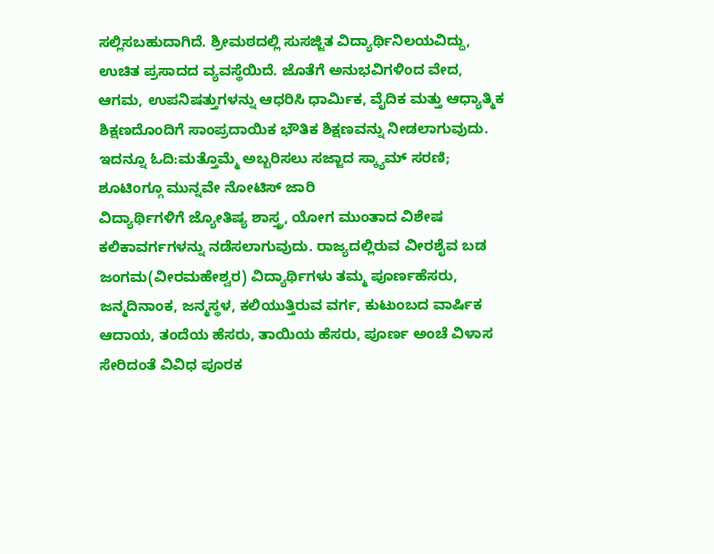ಸಲ್ಲಿಸಬಹುದಾಗಿದೆ. ಶ್ರೀಮಠದಲ್ಲಿ ಸುಸಜ್ಜಿತ ವಿದ್ಯಾರ್ಥಿನಿಲಯವಿದ್ದು, ಉಚಿತ ಪ್ರಸಾದದ ವ್ಯವಸ್ಥೆಯಿದೆ. ಜೊತೆಗೆ ಅನುಭವಿಗಳಿಂದ ವೇದ, ಆಗಮ, ಉಪನಿಷತ್ತುಗಳನ್ನು ಆಧರಿಸಿ ಧಾರ್ಮಿಕ, ವೈದಿಕ ಮತ್ತು ಆಧ್ಯಾತ್ಮಿಕ ಶಿಕ್ಷಣದೊಂದಿಗೆ ಸಾಂಪ್ರದಾಯಿಕ ಭೌತಿಕ ಶಿಕ್ಷಣವನ್ನು ನೀಡಲಾಗುವುದು.
ಇದನ್ನೂ ಓದಿ:ಮತ್ತೊಮ್ಮೆ ಅಬ್ಬರಿಸಲು ಸಜ್ಜಾದ ಸ್ಕ್ಯಾಮ್ ಸರಣಿ; ಶೂಟಿಂಗ್ಗೂ ಮುನ್ನವೇ ನೋಟಿಸ್ ಜಾರಿ
ವಿದ್ಯಾರ್ಥಿಗಳಿಗೆ ಜ್ಯೋತಿಷ್ಯ ಶಾಸ್ತ್ರ, ಯೋಗ ಮುಂತಾದ ವಿಶೇಷ ಕಲಿಕಾವರ್ಗಗಳನ್ನು ನಡೆಸಲಾಗುವುದು. ರಾಜ್ಯದಲ್ಲಿರುವ ವೀರಶೈವ ಬಡ ಜಂಗಮ(ವೀರಮಹೇಶ್ವರ) ವಿದ್ಯಾರ್ಥಿಗಳು ತಮ್ಮ ಪೂರ್ಣಹೆಸರು, ಜನ್ಮದಿನಾಂಕ, ಜನ್ಮಸ್ಥಳ, ಕಲಿಯುತ್ತಿರುವ ವರ್ಗ, ಕುಟುಂಬದ ವಾರ್ಷಿಕ ಆದಾಯ, ತಂದೆಯ ಹೆಸರು, ತಾಯಿಯ ಹೆಸರು, ಪೂರ್ಣ ಅಂಚೆ ವಿಳಾಸ ಸೇರಿದಂತೆ ವಿವಿಧ ಪೂರಕ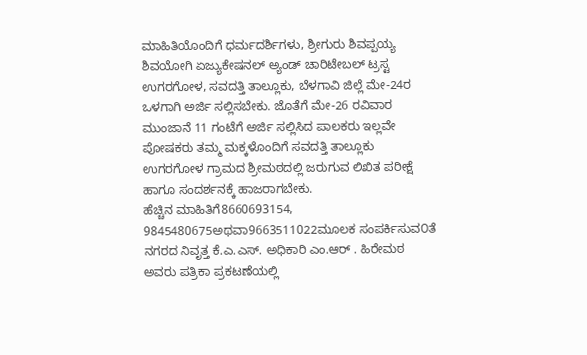ಮಾಹಿತಿಯೊಂದಿಗೆ ಧರ್ಮದರ್ಶಿಗಳು, ಶ್ರೀಗುರು ಶಿವಪ್ಪಯ್ಯ ಶಿವಯೋಗಿ ಏಜ್ಯುಕೇಷನಲ್ ಅ್ಯಂಡ್ ಚಾರಿಟೇಬಲ್ ಟ್ರಸ್ಟ ಉಗರಗೋಳ, ಸವದತ್ತಿ ತಾಲ್ಲೂಕು, ಬೆಳಗಾವಿ ಜಿಲ್ಲೆ ಮೇ-24ರ ಒಳಗಾಗಿ ಅರ್ಜಿ ಸಲ್ಲಿಸಬೇಕು. ಜೊತೆಗೆ ಮೇ-26 ರವಿವಾರ ಮುಂಜಾನೆ 11 ಗಂಟೆಗೆ ಅರ್ಜಿ ಸಲ್ಲಿಸಿದ ಪಾಲಕರು ಇಲ್ಲವೇ ಪೋಷಕರು ತಮ್ಮ ಮಕ್ಕಳೊಂದಿಗೆ ಸವದತ್ತಿ ತಾಲ್ಲೂಕು ಉಗರಗೋಳ ಗ್ರಾಮದ ಶ್ರೀಮಠದಲ್ಲಿ ಜರುಗುವ ಲಿಖಿತ ಪರೀಕ್ಷೆ ಹಾಗೂ ಸಂದರ್ಶನಕ್ಕೆ ಹಾಜರಾಗಬೇಕು.
ಹೆಚ್ಚಿನ ಮಾಹಿತಿಗೆ8660693154, 9845480675ಅಥವಾ9663511022ಮೂಲಕ ಸಂಪರ್ಕಿಸುವ೦ತೆ ನಗರದ ನಿವೃತ್ತ ಕೆ.ಎ.ಎಸ್. ಅಧಿಕಾರಿ ಎಂ.ಆರ್ . ಹಿರೇಮಠ ಅವರು ಪತ್ರಿಕಾ ಪ್ರಕಟಣೆಯಲ್ಲಿ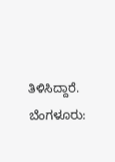ತಿಳಿಸಿದ್ದಾರೆ.
ಬೆಂಗಳೂರು: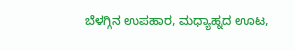ಬೆಳಗ್ಗಿನ ಉಪಹಾರ, ಮಧ್ಯಾಹ್ನದ ಊಟ,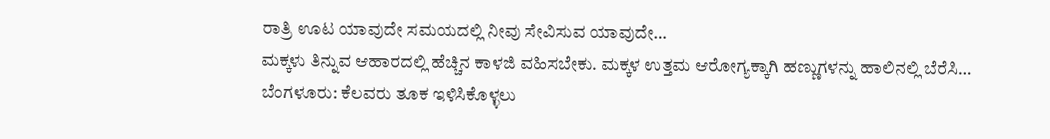ರಾತ್ರಿ ಊಟ ಯಾವುದೇ ಸಮಯದಲ್ಲಿ ನೀವು ಸೇವಿಸುವ ಯಾವುದೇ…
ಮಕ್ಕಳು ತಿನ್ನುವ ಆಹಾರದಲ್ಲಿ ಹೆಚ್ಚಿನ ಕಾಳಜಿ ವಹಿಸಬೇಕು. ಮಕ್ಕಳ ಉತ್ತಮ ಆರೋಗ್ಯಕ್ಕಾಗಿ ಹಣ್ಣುಗಳನ್ನು ಹಾಲಿನಲ್ಲಿ ಬೆರೆಸಿ…
ಬೆಂಗಳೂರು: ಕೆಲವರು ತೂಕ ಇಳಿಸಿಕೊಳ್ಳಲು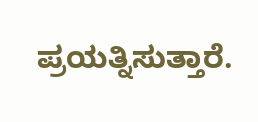ಪ್ರಯತ್ನಿಸುತ್ತಾರೆ.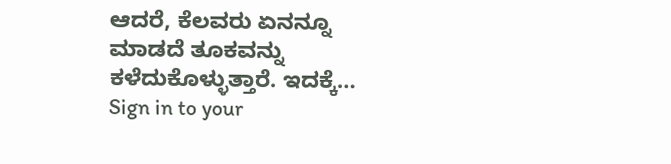ಆದರೆ, ಕೆಲವರು ಏನನ್ನೂ ಮಾಡದೆ ತೂಕವನ್ನು ಕಳೆದುಕೊಳ್ಳುತ್ತಾರೆ. ಇದಕ್ಕೆ…
Sign in to your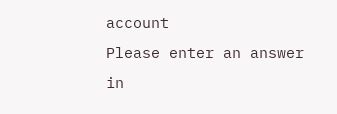account
Please enter an answer in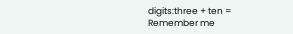digits:three + ten =
Remember me